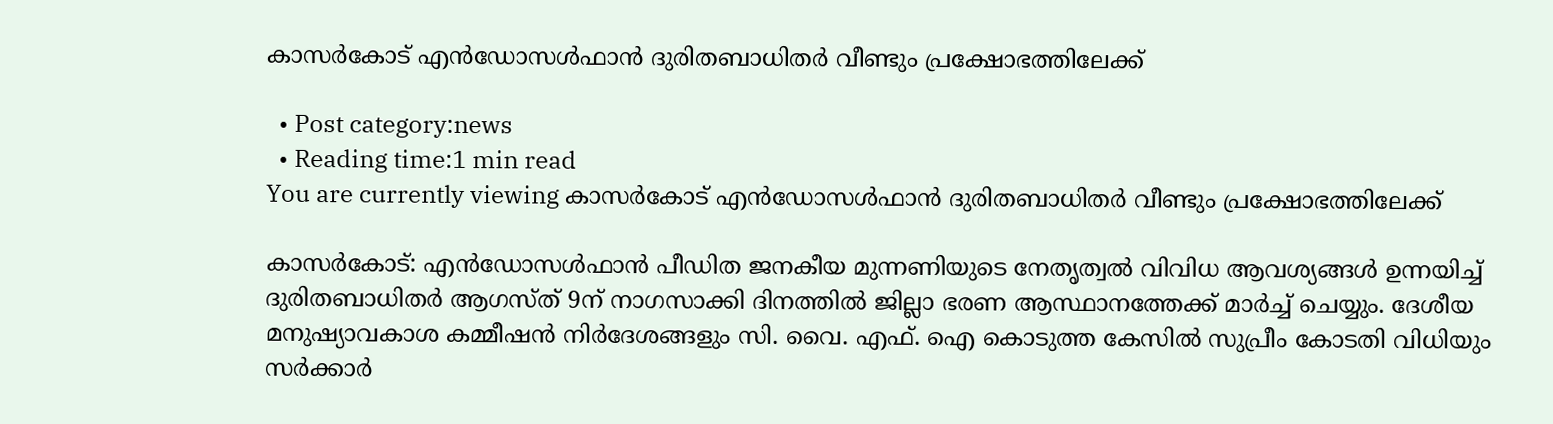കാസർകോട് എൻഡോസൾഫാൻ ദുരിതബാധിതര്‍ വീണ്ടും പ്രക്ഷോഭത്തിലേക്ക്

  • Post category:news
  • Reading time:1 min read
You are currently viewing കാസർകോട് എൻഡോസൾഫാൻ ദുരിതബാധിതര്‍ വീണ്ടും പ്രക്ഷോഭത്തിലേക്ക്

കാസർകോട്: എന്‍ഡോസള്‍ഫാന്‍ പീഡിത ജനകീയ മുന്നണിയുടെ നേതൃത്വല്‍ വിവിധ ആവശ്യങ്ങള്‍ ഉന്നയിച്ച് ദുരിതബാധിതര്‍ ആഗസ്ത് 9ന് നാഗസാക്കി ദിനത്തില്‍ ജില്ലാ ഭരണ ആസ്ഥാനത്തേക്ക് മാര്‍ച്ച് ചെയ്യും. ദേശീയ മനുഷ്യാവകാശ കമ്മീഷന്‍ നിര്‍ദേശങ്ങളും സി. വൈ. എഫ്. ഐ കൊടുത്ത കേസില്‍ സുപ്രീം കോടതി വിധിയും സര്‍ക്കാര്‍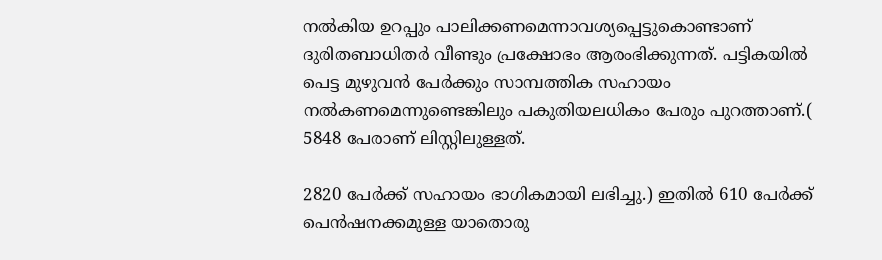നല്‍കിയ ഉറപ്പും പാലിക്കണമെന്നാവശ്യപ്പെട്ടുകൊണ്ടാണ് ദുരിതബാധിതര്‍ വീണ്ടും പ്രക്ഷോഭം ആരംഭിക്കുന്നത്. പട്ടികയില്‍ പെട്ട മുഴുവന്‍ പേര്‍ക്കും സാമ്പത്തിക സഹായം നല്‍കണമെന്നുണ്ടെങ്കിലും പകുതിയലധികം പേരും പുറത്താണ്.( 5848 പേരാണ് ലിസ്റ്റിലുള്ളത്.

2820 പേര്‍ക്ക് സഹായം ഭാഗികമായി ലഭിച്ചു.) ഇതില്‍ 610 പേര്‍ക്ക് പെന്‍ഷനക്കമുള്ള യാതൊരു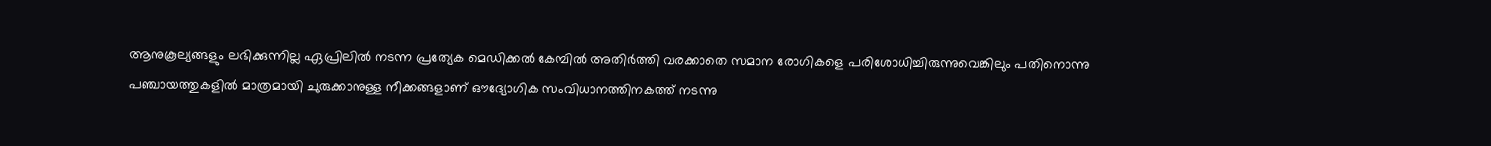ആനുകൂല്യങ്ങളും ലഭിക്കുന്നില്ല ഏപ്രിലില്‍ നടന്ന പ്രത്യേക മെഡിക്കല്‍ കേമ്പില്‍ അതിര്‍ത്തി വരക്കാതെ സമാന രോഗികളെ പരിശോധിച്ചിരുന്നുവെങ്കിലും പതിനൊന്നു പഞ്ചായത്തുകളില്‍ മാത്രമായി ചുരുക്കാനുള്ള നീക്കങ്ങളാണ് ഔദ്യോഗിക സംവിധാനത്തിനകത്ത് നടന്നു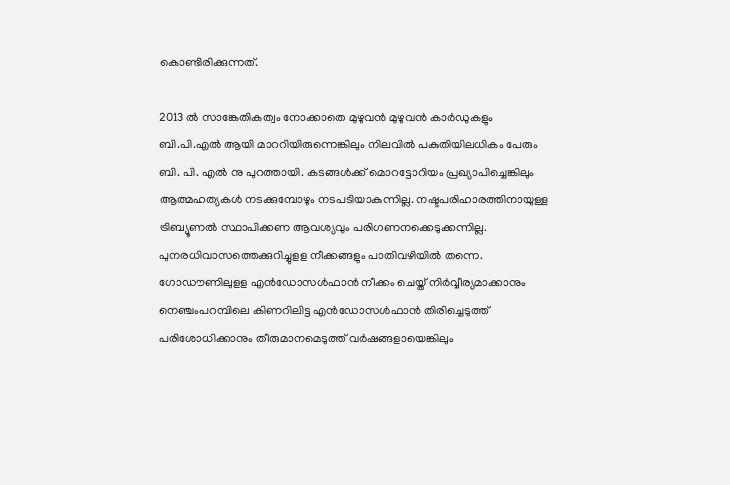കൊണ്ടിരിക്കുന്നത്.

2013 ല്‍ സാങ്കേതികത്വം നോക്കാതെ മുഴുവന്‍ മുഴുവന്‍ കാര്‍ഡുകളും ബി.പി.എല്‍ ആയി മാററിയിരുന്നെങ്കിലും നിലവില്‍ പകുതിയിലധികം പേരും ബി. പി. എല്‍ നു പുറത്തായി. കടങ്ങള്‍ക്ക് മൊറട്ടോറിയം പ്രഖ്യാപിച്ചെങ്കിലും ആത്മഹത്യകള്‍ നടക്കുമ്പോഴും നടപടിയാകുന്നില്ല. നഷ്ടപരിഹാരത്തിനായുള്ള ട്രിബ്യൂണല്‍ സ്ഥാപിക്കണ ആവശ്യവും പരിഗണനക്കെടുക്കന്നില്ല. പുനരധിവാസത്തെക്കുറിച്ചുളള നീക്കങ്ങളും പാതിവഴിയില്‍ തന്നെ. ഗോഡൗണിലുളള എന്‍ഡോസള്‍ഫാന്‍ നീക്കം ചെയ്ത് നിര്‍വ്വീര്യമാക്കാനും നെഞ്ചംപറമ്പിലെ കിണറിലിട്ട എന്‍ഡോസള്‍ഫാന്‍ തിരിച്ചെടുത്ത് പരിശോധിക്കാനും തീരുമാനമെടുത്ത് വര്‍ഷങ്ങളായെങ്കിലും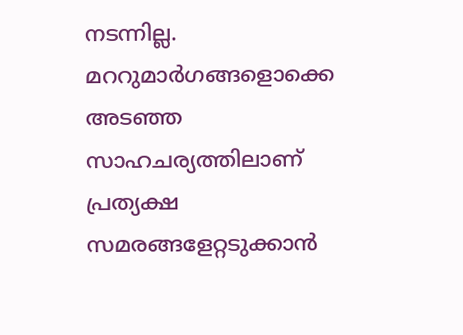നടന്നില്ല. മററുമാര്‍ഗങ്ങളൊക്കെ അടഞ്ഞ സാഹചര്യത്തിലാണ് പ്രത്യക്ഷ സമരങ്ങളേറ്റടുക്കാന്‍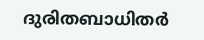ദുരിതബാധിതര്‍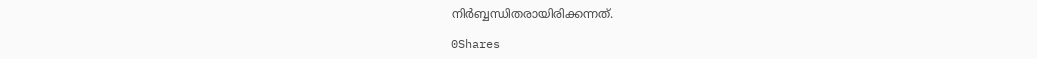നിര്‍ബ്ബന്ധിതരായിരിക്കന്നത്.

0Shares